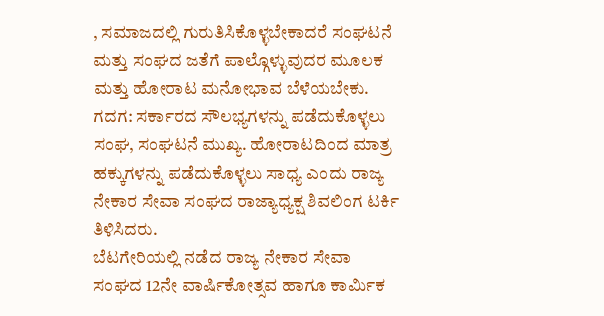, ಸಮಾಜದಲ್ಲಿ ಗುರುತಿಸಿಕೊಳ್ಳಬೇಕಾದರೆ ಸಂಘಟನೆ ಮತ್ತು ಸಂಘದ ಜತೆಗೆ ಪಾಲ್ಗೊಳ್ಳುವುದರ ಮೂಲಕ ಮತ್ತು ಹೋರಾಟ ಮನೋಭಾವ ಬೆಳೆಯಬೇಕು.
ಗದಗ: ಸರ್ಕಾರದ ಸೌಲಭ್ಯಗಳನ್ನು ಪಡೆದುಕೊಳ್ಳಲು ಸಂಘ, ಸಂಘಟನೆ ಮುಖ್ಯ. ಹೋರಾಟದಿಂದ ಮಾತ್ರ ಹಕ್ಕುಗಳನ್ನು ಪಡೆದುಕೊಳ್ಳಲು ಸಾಧ್ಯ ಎಂದು ರಾಜ್ಯ ನೇಕಾರ ಸೇವಾ ಸಂಘದ ರಾಜ್ಯಾಧ್ಯಕ್ಷ ಶಿವಲಿಂಗ ಟರ್ಕಿ ತಿಳಿಸಿದರು.
ಬೆಟಗೇರಿಯಲ್ಲಿ ನಡೆದ ರಾಜ್ಯ ನೇಕಾರ ಸೇವಾ ಸಂಘದ 12ನೇ ವಾರ್ಷಿಕೋತ್ಸವ ಹಾಗೂ ಕಾರ್ಮಿಕ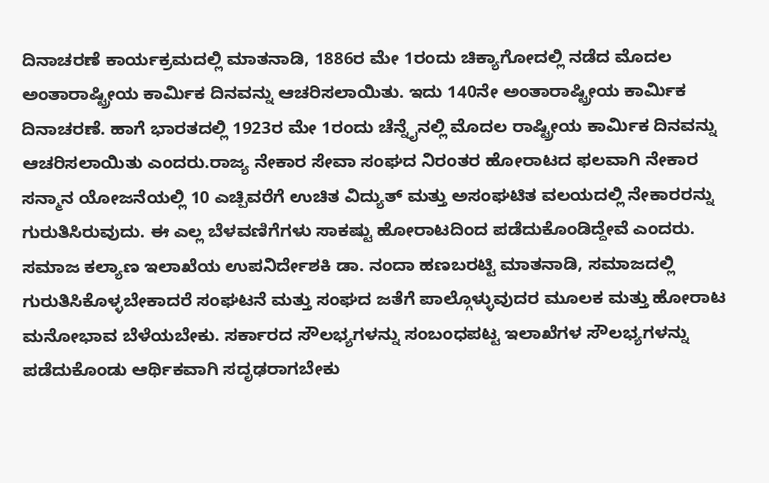ದಿನಾಚರಣೆ ಕಾರ್ಯಕ್ರಮದಲ್ಲಿ ಮಾತನಾಡಿ, 1886ರ ಮೇ 1ರಂದು ಚಿಕ್ಯಾಗೋದಲ್ಲಿ ನಡೆದ ಮೊದಲ ಅಂತಾರಾಷ್ಟ್ರೀಯ ಕಾರ್ಮಿಕ ದಿನವನ್ನು ಆಚರಿಸಲಾಯಿತು. ಇದು 140ನೇ ಅಂತಾರಾಷ್ಟ್ರೀಯ ಕಾರ್ಮಿಕ ದಿನಾಚರಣೆ. ಹಾಗೆ ಭಾರತದಲ್ಲಿ 1923ರ ಮೇ 1ರಂದು ಚೆನ್ನೈನಲ್ಲಿ ಮೊದಲ ರಾಷ್ಟ್ರೀಯ ಕಾರ್ಮಿಕ ದಿನವನ್ನು ಆಚರಿಸಲಾಯಿತು ಎಂದರು.ರಾಜ್ಯ ನೇಕಾರ ಸೇವಾ ಸಂಘದ ನಿರಂತರ ಹೋರಾಟದ ಫಲವಾಗಿ ನೇಕಾರ ಸನ್ಮಾನ ಯೋಜನೆಯಲ್ಲಿ 10 ಎಚ್ಪಿವರೆಗೆ ಉಚಿತ ವಿದ್ಯುತ್ ಮತ್ತು ಅಸಂಘಟಿತ ವಲಯದಲ್ಲಿ ನೇಕಾರರನ್ನು ಗುರುತಿಸಿರುವುದು. ಈ ಎಲ್ಲ ಬೆಳವಣಿಗೆಗಳು ಸಾಕಷ್ಟು ಹೋರಾಟದಿಂದ ಪಡೆದುಕೊಂಡಿದ್ದೇವೆ ಎಂದರು.
ಸಮಾಜ ಕಲ್ಯಾಣ ಇಲಾಖೆಯ ಉಪನಿರ್ದೇಶಕಿ ಡಾ. ನಂದಾ ಹಣಬರಟ್ಟಿ ಮಾತನಾಡಿ, ಸಮಾಜದಲ್ಲಿ ಗುರುತಿಸಿಕೊಳ್ಳಬೇಕಾದರೆ ಸಂಘಟನೆ ಮತ್ತು ಸಂಘದ ಜತೆಗೆ ಪಾಲ್ಗೊಳ್ಳುವುದರ ಮೂಲಕ ಮತ್ತು ಹೋರಾಟ ಮನೋಭಾವ ಬೆಳೆಯಬೇಕು. ಸರ್ಕಾರದ ಸೌಲಭ್ಯಗಳನ್ನು ಸಂಬಂಧಪಟ್ಟ ಇಲಾಖೆಗಳ ಸೌಲಭ್ಯಗಳನ್ನು ಪಡೆದುಕೊಂಡು ಆರ್ಥಿಕವಾಗಿ ಸದೃಢರಾಗಬೇಕು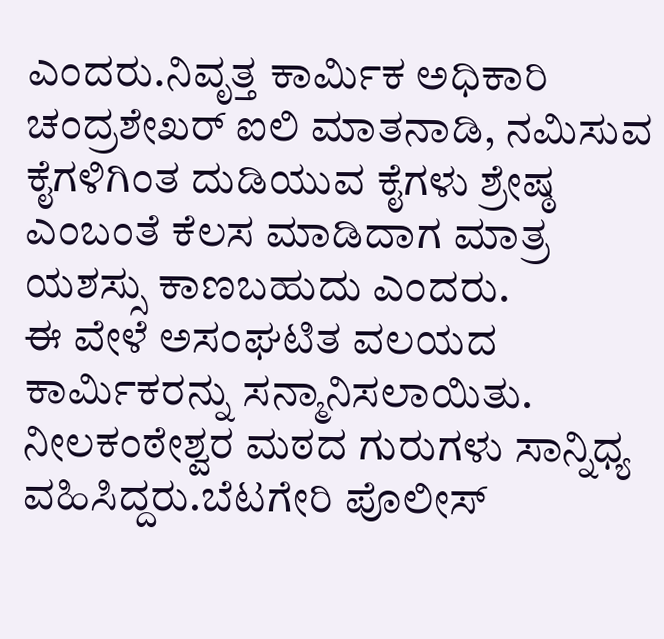ಎಂದರು.ನಿವೃತ್ತ ಕಾರ್ಮಿಕ ಅಧಿಕಾರಿ ಚಂದ್ರಶೇಖರ್ ಐಲಿ ಮಾತನಾಡಿ, ನಮಿಸುವ ಕೈಗಳಿಗಿಂತ ದುಡಿಯುವ ಕೈಗಳು ಶ್ರೇಷ್ಠ ಎಂಬಂತೆ ಕೆಲಸ ಮಾಡಿದಾಗ ಮಾತ್ರ ಯಶಸ್ಸು ಕಾಣಬಹುದು ಎಂದರು.
ಈ ವೇಳೆ ಅಸಂಘಟಿತ ವಲಯದ ಕಾರ್ಮಿಕರನ್ನು ಸನ್ಮಾನಿಸಲಾಯಿತು. ನೀಲಕಂಠೇಶ್ವರ ಮಠದ ಗುರುಗಳು ಸಾನ್ನಿಧ್ಯ ವಹಿಸಿದ್ದರು.ಬೆಟಗೇರಿ ಪೊಲೀಸ್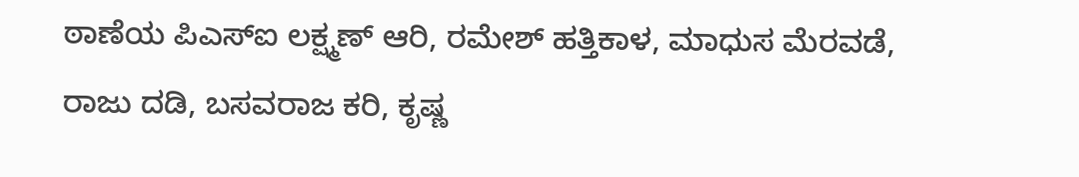ಠಾಣೆಯ ಪಿಎಸ್ಐ ಲಕ್ಷ್ಮಣ್ ಆರಿ, ರಮೇಶ್ ಹತ್ತಿಕಾಳ, ಮಾಧುಸ ಮೆರವಡೆ, ರಾಜು ದಡಿ, ಬಸವರಾಜ ಕರಿ, ಕೃಷ್ಣ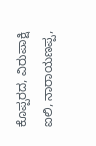ಕೊಪ್ಪರದ, ವಿರುಪಾಕ್ಷಿ ಐಲಿ, ನಾರಾಯಣಪ್ಪ,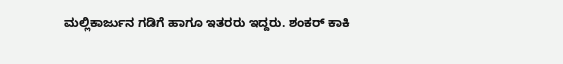ಮಲ್ಲಿಕಾರ್ಜುನ ಗಡಿಗೆ ಹಾಗೂ ಇತರರು ಇದ್ದರು. ಶಂಕರ್ ಕಾಕಿ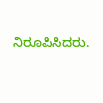ನಿರೂಪಿಸಿದರು.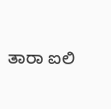ತಾರಾ ಐಲಿ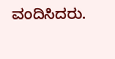ವಂದಿಸಿದರು.